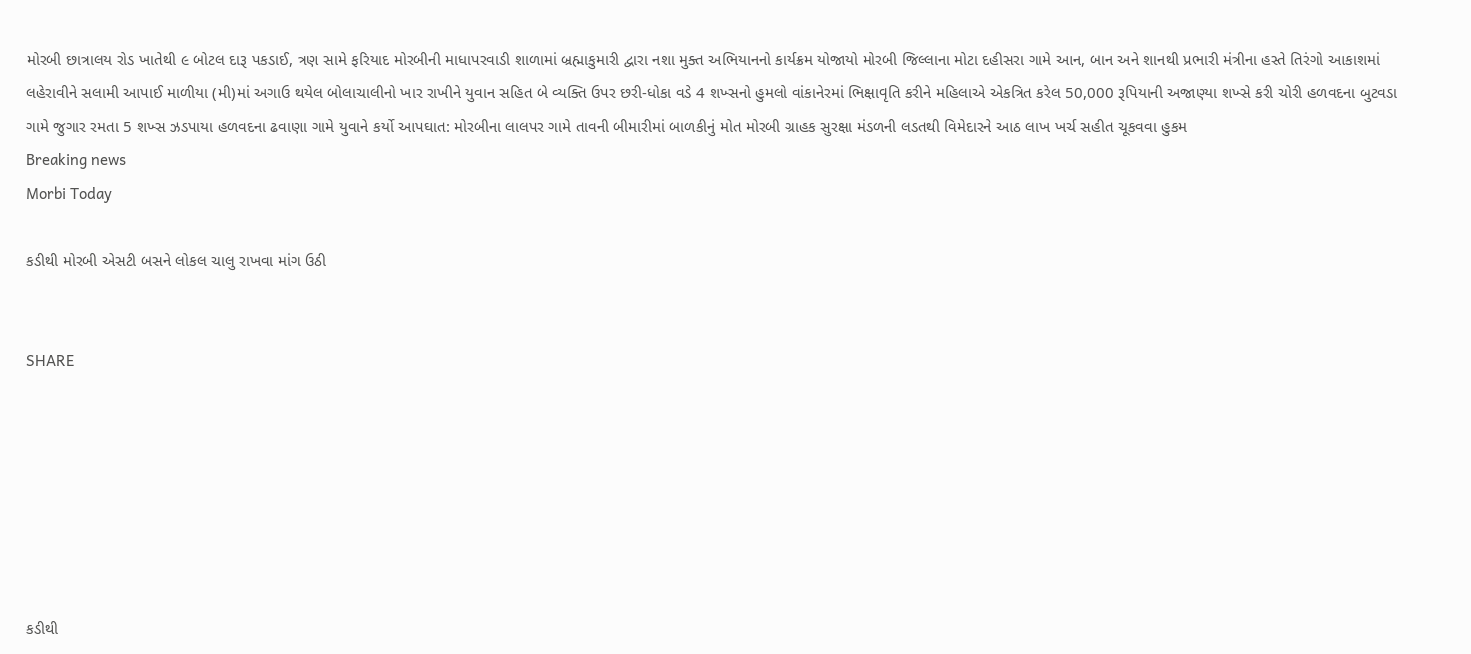મોરબી છાત્રાલય રોડ ખાતેથી ૯ બોટલ દારૂ પકડાઈ, ત્રણ સામે ફરિયાદ મોરબીની માધાપરવાડી શાળામાં બ્રહ્માકુમારી દ્વારા નશા મુક્ત અભિયાનનો કાર્યક્રમ યોજાયો મોરબી જિલ્લાના મોટા દહીસરા ગામે આન, બાન અને શાનથી પ્રભારી મંત્રીના હસ્તે તિરંગો આકાશમાં લહેરાવીને સલામી આપાઈ માળીયા (મી)માં અગાઉ થયેલ બોલાચાલીનો ખાર રાખીને યુવાન સહિત બે વ્યક્તિ ઉપર છરી-ધોકા વડે 4 શખ્સનો હુમલો વાંકાનેરમાં ભિક્ષાવૃતિ કરીને મહિલાએ એકત્રિત કરેલ 50,000 રૂપિયાની અજાણ્યા શખ્સે કરી ચોરી હળવદના બુટવડા ગામે જુગાર રમતા 5 શખ્સ ઝડપાયા હળવદના ઢવાણા ગામે યુવાને કર્યો આપઘાત: મોરબીના લાલપર ગામે તાવની બીમારીમાં બાળકીનું મોત મોરબી ગ્રાહક સુરક્ષા મંડળની લડતથી વિમેદારને આઠ લાખ ખર્ચ સહીત ચૂકવવા હુકમ
Breaking news
Morbi Today

કડીથી મોરબી એસટી બસને લોકલ ચાલુ રાખવા માંગ ઉઠી


SHARE







કડીથી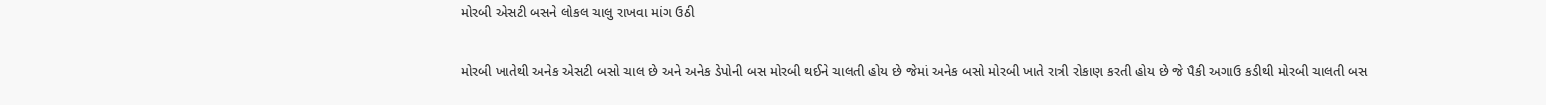મોરબી એસટી બસને લોકલ ચાલુ રાખવા માંગ ઉઠી

મોરબી ખાતેથી અનેક એસટી બસો ચાલ છે અને અનેક ડેપોની બસ મોરબી થઈને ચાલતી હોય છે જેમાં અનેક બસો મોરબી ખાતે રાત્રી રોકાણ કરતી હોય છે જે પૈકી અગાઉ કડીથી મોરબી ચાલતી બસ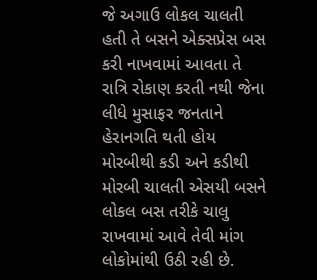જે અગાઉ લોકલ ચાલતી હતી તે બસને એક્સપ્રેસ બસ કરી નાખવામાં આવતા તે રાત્રિ રોકાણ કરતી નથી જેના લીધે મુસાફર જનતાને હેરાનગતિ થતી હોય મોરબીથી કડી અને કડીથી મોરબી ચાલતી એસયી બસને લોકલ બસ તરીકે ચાલુ રાખવામાં આવે તેવી માંગ લોકોમાંથી ઉઠી રહી છે.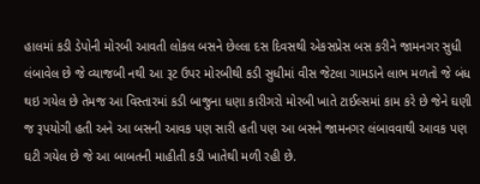હાલમાં કડી ડેપોની મોરબી આવતી લોકલ બસને છેલ્લા દસ દિવસથી એકસપ્રેસ બસ કરીને જામનગર સુધી લંબાવેલ છે જે વ્યાજબી નથી આ રૂટ ઉપર મોરબીથી કડી સુધીમાં વીસ જેટલા ગામડાને લાભ મળતો જે બંધ થઇ ગયેલ છે તેમજ આ વિસ્તારમાં કડી બાજુના ધણા કારીગરો મોરબી ખાતે ટાઈલ્સમાં કામ કરે છે જેને ઘણી જ રૂપયોગી હતી અને આ બસની આવક પણ સારી હતી પણ આ બસને જામનગર લંબાવવાથી આવક પણ ઘટી ગયેલ છે જે આ બાબતની માહીતી કડી ખાતેથી મળી રહી છે.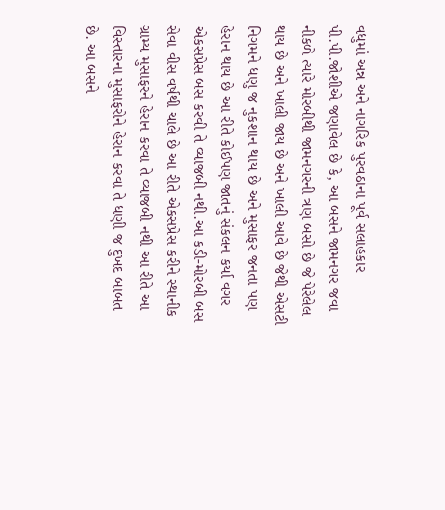વધુમાં અન્ન અને નાગરિક પુરવઠાના પૂર્વ સલાહકાર પી.પી.જોશીએ જણાવેલ છે કે, આ બસને જામનગર જવા નીકળે ત્યારે મોરબીથી જામનગરની ત્રણ બસો છે જે પેરેલેલ થાય છે અને ખાલી જાય છે અને ખાલી આવે છે જેથી એસટી નિગમને ધણુ જ નુકશાન થાય છે અને મુસાફર જનતા પણ હેરાન થાય છે આ રીતે કોઈપણ જાતનું સંકલન કર્યા વગર એકસપ્રેસ બસ કરવી તે વ્યાજબી નથી.આ કડી-મોરબી બસ સેવા વીસ વર્ષથી ચાલે છે આ રીતે એકસપ્રેસ કરીને સ્થાનીક ગ્રામ્ય મુસાફરને હેરાન કરવા તે વ્યાજબી નથી આ રીતે આ વિસ્તારના મુસાફરોને હેરાન કરવા તે ધણી જ દુખદ બાબત છે. આ બસને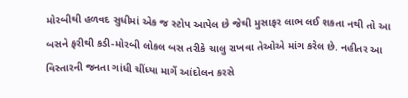મોરબીથી હળવદ સુધીમાં એક જ સ્ટોપ આપેલ છે જેથી મુસાફર લાભ લઈ શકતા નથી તો આ બસને ફરીથી કડી-મોરબી લોકલ બસ તરીકે ચાલુ રાખવા તેઓએ માંગ કરેલ છે. નહીતર આ વિસ્તારની જનતા ગાંધી ચીંધ્યા માર્ગે આંદોલન કરસે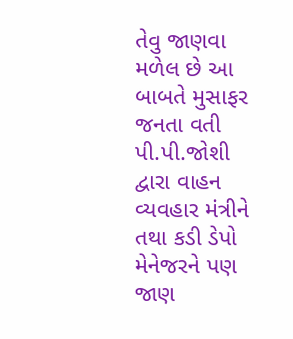તેવુ જાણવા મળેલ છે આ બાબતે મુસાફર જનતા વતી પી.પી.જોશી દ્વારા વાહન વ્યવહાર મંત્રીને તથા કડી ડેપો મેનેજરને પણ જાણ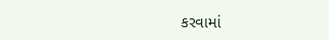કરવામાં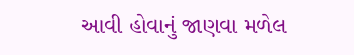આવી હોવાનું જાણવા મળેલ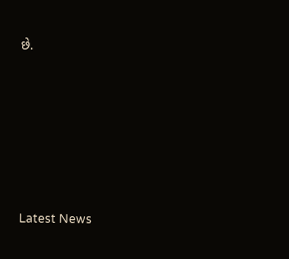છે.






Latest News